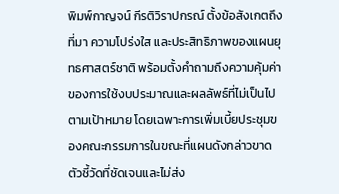พิมพ์กาญจน์ กีรติวิราปกรณ์ ตั้งข้อสังเกตถึงที่มา ความโปร่งใส และประสิทธิภาพของแผนยุทธศาสตร์ชาติ พร้อมตั้งคำถามถึงความคุ้มค่าของการใช้งบประมาณและผลลัพธ์ที่ไม่เป็นไปตามเป้าหมาย โดยเฉพาะการเพิ่มเบี้ยประชุมของคณะกรรมการในขณะที่แผนดังกล่าวขาดตัวชี้วัดที่ชัดเจนและไม่ส่ง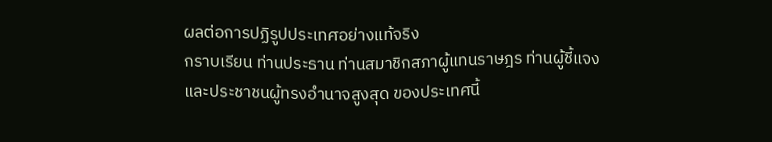ผลต่อการปฏิรูปประเทศอย่างแท้จริง
กราบเรียน ท่านประธาน ท่านสมาชิกสภาผู้แทนราษฎร ท่านผู้ชี้แจง และประชาชนผู้ทรงอำนาจสูงสุด ของประเทศนี้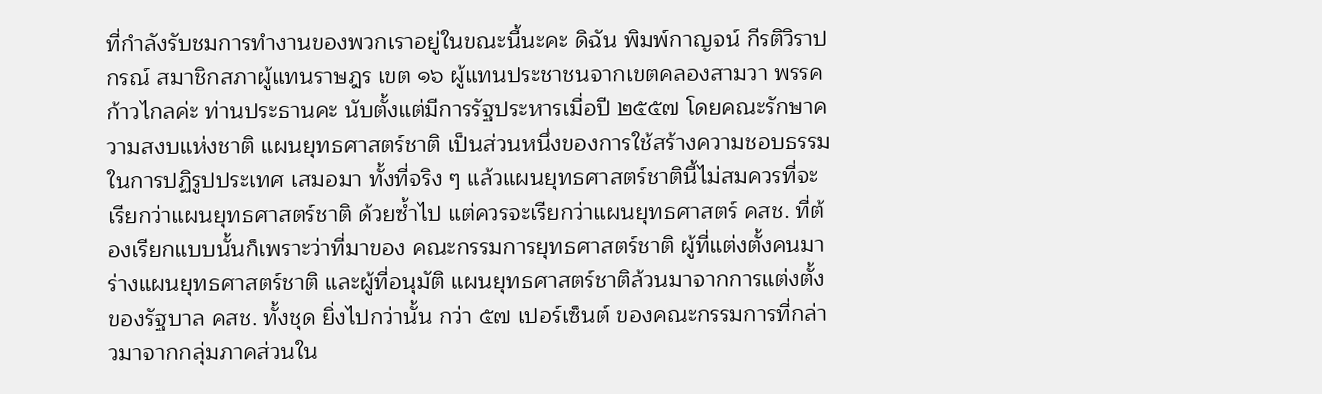ที่กำลังรับชมการทำงานของพวกเราอยู่ในขณะนี้นะคะ ดิฉัน พิมพ์กาญจน์ กีรติวิราปกรณ์ สมาชิกสภาผู้แทนราษฎร เขต ๑๖ ผู้แทนประชาชนจากเขตคลองสามวา พรรคก้าวไกลค่ะ ท่านประธานคะ นับตั้งแต่มีการรัฐประหารเมื่อปี ๒๕๕๗ โดยคณะรักษาความสงบแห่งชาติ แผนยุทธศาสตร์ชาติ เป็นส่วนหนึ่งของการใช้สร้างความชอบธรรมในการปฏิรูปประเทศ เสมอมา ทั้งที่จริง ๆ แล้วแผนยุทธศาสตร์ชาตินี้ไม่สมควรที่จะเรียกว่าแผนยุทธศาสตร์ชาติ ด้วยซ้ำไป แต่ควรจะเรียกว่าแผนยุทธศาสตร์ คสช. ที่ต้องเรียกแบบนั้นก็เพราะว่าที่มาของ คณะกรรมการยุทธศาสตร์ชาติ ผู้ที่แต่งตั้งคนมาร่างแผนยุทธศาสตร์ชาติ และผู้ที่อนุมัติ แผนยุทธศาสตร์ชาติล้วนมาจากการแต่งตั้งของรัฐบาล คสช. ทั้งชุด ยิ่งไปกว่านั้น กว่า ๕๗ เปอร์เซ็นต์ ของคณะกรรมการที่กล่าวมาจากกลุ่มภาคส่วนใน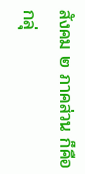สังคม ๒ ภาคส่วน ก็คือกลุ่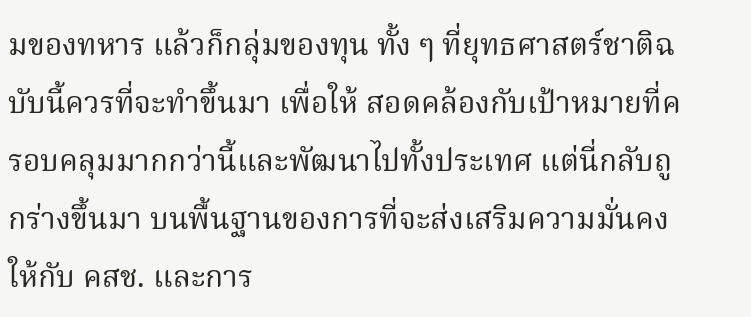มของทหาร แล้วก็กลุ่มของทุน ทั้ง ๆ ที่ยุทธศาสตร์ชาติฉบับนี้ควรที่จะทำขึ้นมา เพื่อให้ สอดคล้องกับเป้าหมายที่ครอบคลุมมากกว่านี้และพัฒนาไปทั้งประเทศ แต่นี่กลับถูกร่างขึ้นมา บนพื้นฐานของการที่จะส่งเสริมความมั่นคงให้กับ คสช. และการ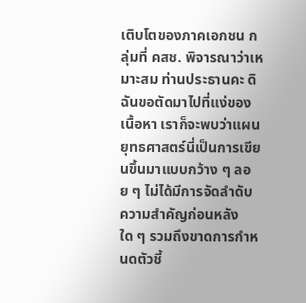เติบโตของภาคเอกชน กลุ่มที่ คสช. พิจารณาว่าเหมาะสม ท่านประธานคะ ดิฉันขอตัดมาไปที่แง่ของเนื้อหา เราก็จะพบว่าแผนยุทธศาสตร์นี่เป็นการเขียนขึ้นมาแบบกว้าง ๆ ลอย ๆ ไม่ได้มีการจัดลำดับ ความสำคัญก่อนหลังใด ๆ รวมถึงขาดการกำหนดตัวชี้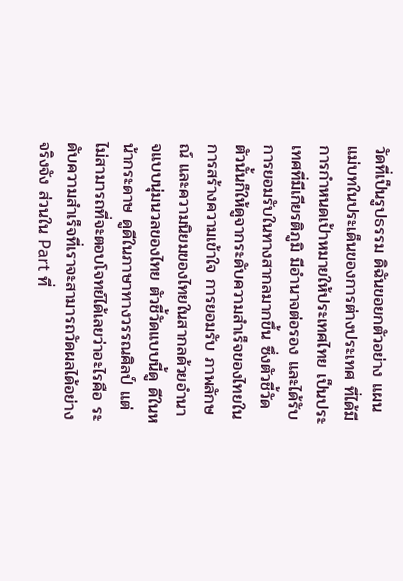วัดที่เป็นรูปธรรม ดิฉันขอยกตัวอย่าง แผนแม่บทในประเด็นของการต่างประเทศ ที่ได้มีการกำหนดเป้าหมายให้ประเทศไทย เป็นประเทศที่มีเกียรติภูมิ มีอำนาจต่อรอง และได้รับการยอมรับในทางสากลมากขึ้น ซึ่งตัวชี้วัดตัวนั้นก็ให้ดูจากระดับความสำเร็จของไทยในการสร้างความเข้าใจ การยอมรับ ภาพลักษณ์ และความนิยมของไทยในสากลด้วยอำนาจแบบนุ่มนวลของไทย ตัวชี้วัดแบบนี้ดู ดีในหน้ากระดาษ ดูดีในภาษาทางวรรณศิลป์ แต่ไม่สามารถที่จะตอบโจทย์ได้เลยว่าอะไรคือ ระดับความสำเร็จที่เราจะสามารถวัดผลได้อย่างจริงจัง ส่วนใน Part ที่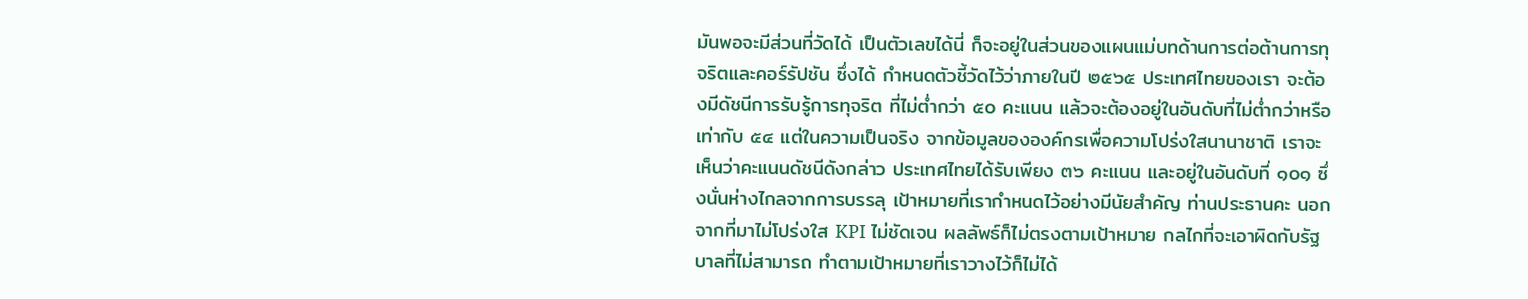มันพอจะมีส่วนที่วัดได้ เป็นตัวเลขได้นี่ ก็จะอยู่ในส่วนของแผนแม่บทด้านการต่อต้านการทุจริตและคอร์รัปชัน ซึ่งได้ กำหนดตัวชี้วัดไว้ว่าภายในปี ๒๕๖๕ ประเทศไทยของเรา จะต้องมีดัชนีการรับรู้การทุจริต ที่ไม่ต่ำกว่า ๕๐ คะแนน แล้วจะต้องอยู่ในอันดับที่ไม่ต่ำกว่าหรือเท่ากับ ๕๔ แต่ในความเป็นจริง จากข้อมูลขององค์กรเพื่อความโปร่งใสนานาชาติ เราจะเห็นว่าคะแนนดัชนีดังกล่าว ประเทศไทยได้รับเพียง ๓๖ คะแนน และอยู่ในอันดับที่ ๑๐๑ ซึ่งนั่นห่างไกลจากการบรรลุ เป้าหมายที่เรากำหนดไว้อย่างมีนัยสำคัญ ท่านประธานคะ นอกจากที่มาไม่โปร่งใส KPI ไม่ชัดเจน ผลลัพธ์ก็ไม่ตรงตามเป้าหมาย กลไกที่จะเอาผิดกับรัฐบาลที่ไม่สามารถ ทำตามเป้าหมายที่เราวางไว้ก็ไม่ได้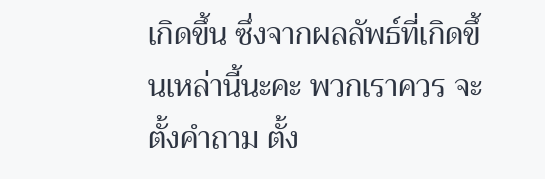เกิดขึ้น ซึ่งจากผลลัพธ์ที่เกิดขึ้นเหล่านี้นะคะ พวกเราควร จะตั้งคำถาม ตั้ง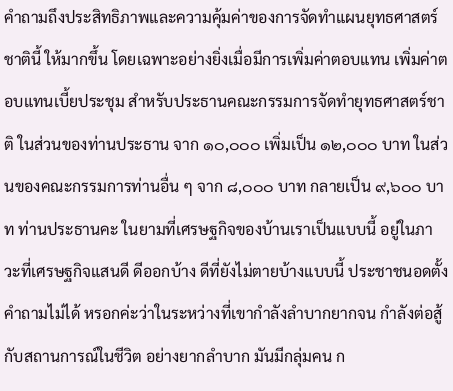คำถามถึงประสิทธิภาพและความคุ้มค่าของการจัดทำแผนยุทธศาสตร์ชาตินี้ ให้มากขึ้น โดยเฉพาะอย่างยิ่งเมื่อมีการเพิ่มค่าตอบแทน เพิ่มค่าตอบแทนเบี้ยประชุม สำหรับประธานคณะกรรมการจัดทำยุทธศาสตร์ชาติ ในส่วนของท่านประธาน จาก ๑๐,๐๐๐ เพิ่มเป็น ๑๒,๐๐๐ บาท ในส่วนของคณะกรรมการท่านอื่น ๆ จาก ๘,๐๐๐ บาท กลายเป็น ๙,๖๐๐ บาท ท่านประธานคะ ในยามที่เศรษฐกิจของบ้านเราเป็นแบบนี้ อยู่ในภาวะที่เศรษฐกิจแสนดี ดีออกบ้าง ดีที่ยังไม่ตายบ้างแบบนี้ ประชาชนอดตั้งคำถามไม่ได้ หรอกค่ะว่าในระหว่างที่เขากำลังลำบากยากจน กำลังต่อสู้กับสถานการณ์ในชีวิต อย่างยากลำบาก มันมีกลุ่มคน ก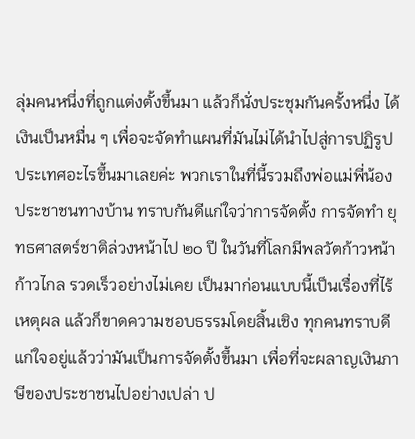ลุ่มคนหนึ่งที่ถูกแต่งตั้งขึ้นมา แล้วก็นั่งประชุมกันครั้งหนึ่ง ได้เงินเป็นหมื่น ๆ เพื่อจะจัดทำแผนที่มันไม่ได้นำไปสู่การปฏิรูปประเทศอะไรขึ้นมาเลยค่ะ พวกเราในที่นี้รวมถึงพ่อแม่พี่น้องประชาชนทางบ้าน ทราบกันดีแก่ใจว่าการจัดตั้ง การจัดทำ ยุทธศาสตร์ชาติล่วงหน้าไป ๒๐ ปี ในวันที่โลกมีพลวัตก้าวหน้า ก้าวไกล รวดเร็วอย่างไม่เคย เป็นมาก่อนแบบนี้เป็นเรื่องที่ไร้เหตุผล แล้วก็ขาดความชอบธรรมโดยสิ้นเชิง ทุกคนทราบดี แก่ใจอยู่แล้วว่ามันเป็นการจัดตั้งขึ้นมา เพื่อที่จะผลาญเงินภาษีของประชาชนไปอย่างเปล่า ป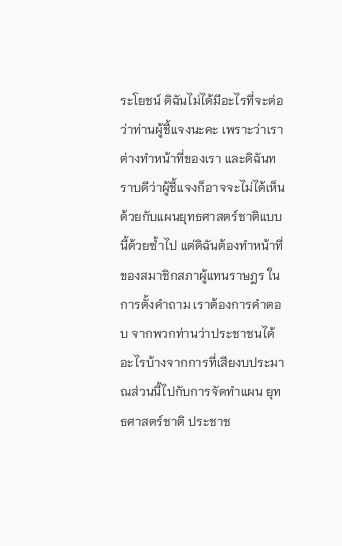ระโยชน์ ดิฉันไม่ได้มีอะไรที่จะต่อว่าท่านผู้ชี้แจงนะคะ เพราะว่าเราต่างทำหน้าที่ของเรา และดิฉันทราบดีว่าผู้ชี้แจงก็อาจจะไม่ได้เห็นด้วยกับแผนยุทธศาสตร์ชาติแบบนี้ด้วยซ้ำไป แต่ดิฉันต้องทำหน้าที่ของสมาชิกสภาผู้แทนราษฎร ในการตั้งคำถาม เราต้องการคำตอบ จากพวกท่านว่าประชาชนได้อะไรบ้างจากการที่เสียงบประมาณส่วนนี้ไปกับการจัดทำแผน ยุทธศาสตร์ชาติ ประชาช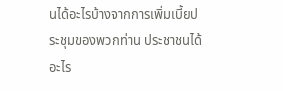นได้อะไรบ้างจากการเพิ่มเบี้ยประชุมของพวกท่าน ประชาชนได้อะไร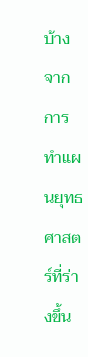บ้าง จากการทำแผนยุทธศาสตร์ที่ร่างขึ้น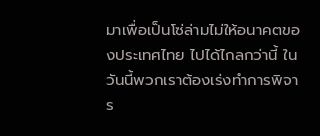มาเพื่อเป็นโซ่ล่ามไม่ให้อนาคตของประเทศไทย ไปได้ไกลกว่านี้ ในวันนี้พวกเราต้องเร่งทำการพิจาร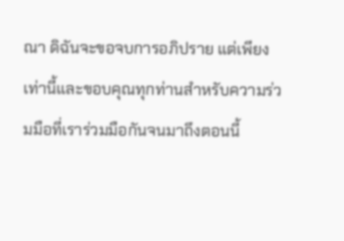ณา ดิฉันจะขอจบการอภิปราย แต่เพียงเท่านี้และขอบคุณทุกท่านสำหรับความร่วมมือที่เราร่วมมือกันจนมาถึงตอนนี้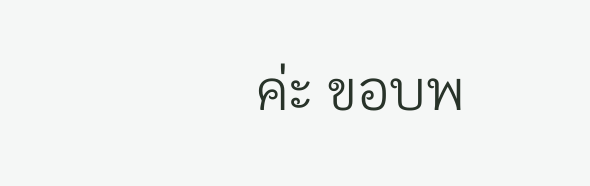ค่ะ ขอบพ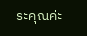ระคุณค่ะ